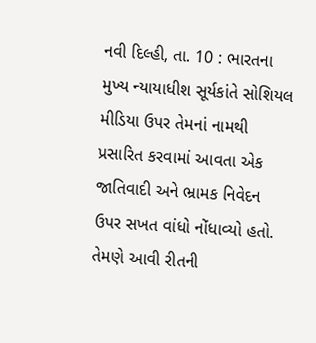નવી દિલ્હી, તા. 10 : ભારતના મુખ્ય ન્યાયાધીશ સૂર્યકાંતે સોશિયલ મીડિયા ઉપર તેમનાં નામથી પ્રસારિત કરવામાં આવતા એક જાતિવાદી અને ભ્રામક નિવેદન ઉપર સખત વાંધો નોંધાવ્યો હતો. તેમણે આવી રીતની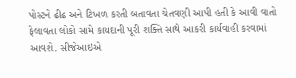પોસ્ટને ઢીઢ અને ટિખળ કરતી બતાવતા ચેતવણી આપી હતી કે આવી વાતો ફેલાવતા લોકો સામે કાયદાની પૂરી શક્તિ સાથે આકરી કાર્યવાહી કરવામાં આવશે. સીજેઆઇએ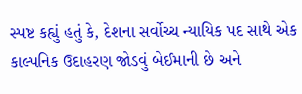સ્પષ્ટ કહ્યું હતું કે, દેશના સર્વોચ્ચ ન્યાયિક પદ સાથે એક કાલ્પનિક ઉદાહરણ જોડવું બેઈમાની છે અને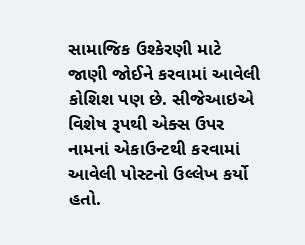સામાજિક ઉશ્કેરણી માટે જાણી જોઈને કરવામાં આવેલી કોશિશ પણ છે. સીજેઆઇએ વિશેષ રૂપથી એક્સ ઉપર નામનાં એકાઉન્ટથી કરવામાં આવેલી પોસ્ટનો ઉલ્લેખ કર્યો હતો.